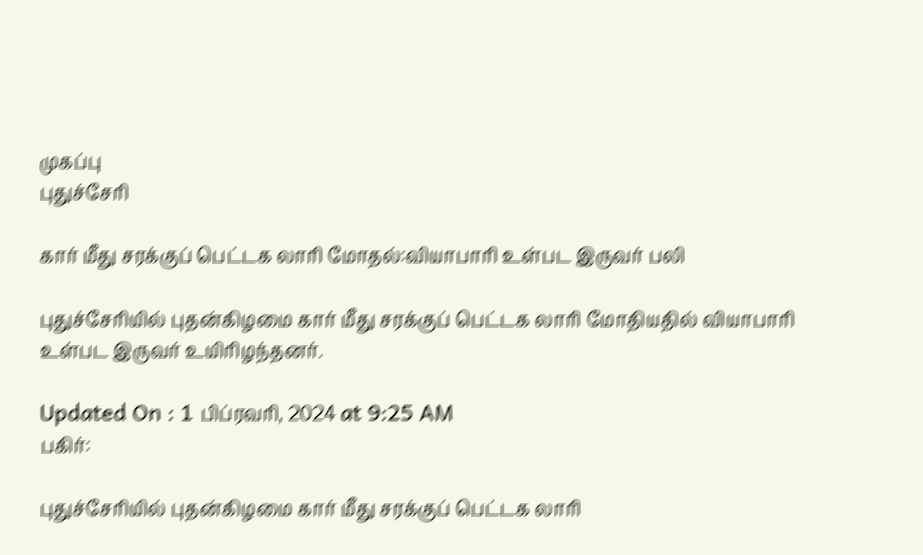முகப்பு
புதுச்சேரி

கார் மீது சரக்குப் பெட்டக லாரி மோதல்:வியாபாரி உள்பட இருவர் பலி

புதுச்சேரியில் புதன்கிழமை கார் மீது சரக்குப் பெட்டக லாரி மோதியதில் வியாபாரி உள்பட இருவர் உயிரிழந்தனர்.

Updated On : 1 பிப்ரவரி, 2024 at 9:25 AM
பகிர்:

புதுச்சேரியில் புதன்கிழமை கார் மீது சரக்குப் பெட்டக லாரி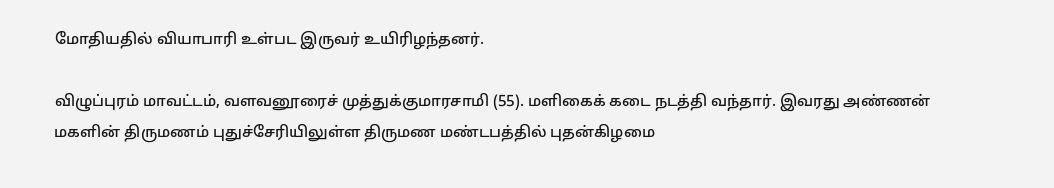மோதியதில் வியாபாரி உள்பட இருவர் உயிரிழந்தனர்.

விழுப்புரம் மாவட்டம், வளவனூரைச் முத்துக்குமாரசாமி (55). மளிகைக் கடை நடத்தி வந்தார். இவரது அண்ணன் மகளின் திருமணம் புதுச்சேரியிலுள்ள திருமண மண்டபத்தில் புதன்கிழமை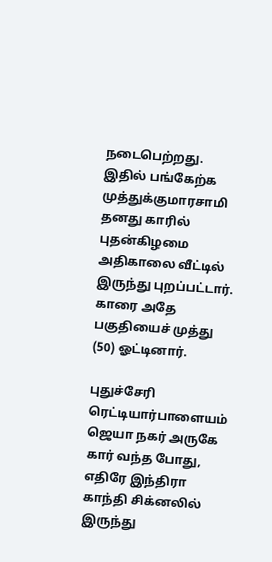நடைபெற்றது. இதில் பங்கேற்க முத்துக்குமாரசாமி தனது காரில் புதன்கிழமை அதிகாலை வீட்டில் இருந்து புறப்பட்டார். காரை அதே பகுதியைச் முத்து (50) ஓட்டினார்.

புதுச்சேரி ரெட்டியார்பாளையம் ஜெயா நகர் அருகே கார் வந்த போது, எதிரே இந்திரா காந்தி சிக்னலில் இருந்து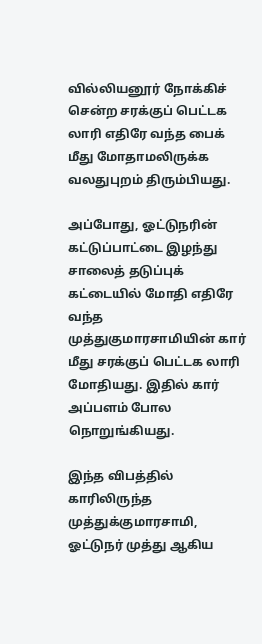வில்லியனூர் நோக்கிச் சென்ற சரக்குப் பெட்டக லாரி எதிரே வந்த பைக் மீது மோதாமலிருக்க வலதுபுறம் திரும்பியது.

அப்போது, ஓட்டுநரின் கட்டுப்பாட்டை இழந்து சாலைத் தடுப்புக் கட்டையில் மோதி எதிரே வந்த முத்துகுமாரசாமியின் கார் மீது சரக்குப் பெட்டக லாரி மோதியது. இதில் கார் அப்பளம் போல நொறுங்கியது.

இந்த விபத்தில் காரிலிருந்த முத்துக்குமாரசாமி, ஓட்டுநர் முத்து ஆகிய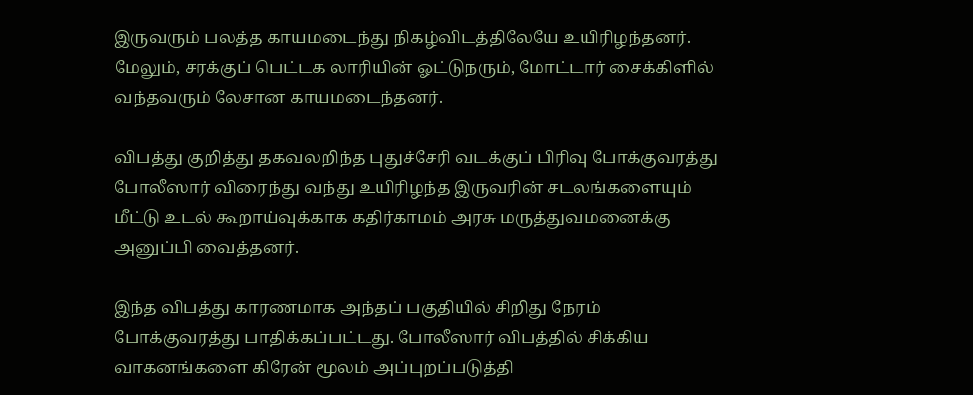இருவரும் பலத்த காயமடைந்து நிகழ்விடத்திலேயே உயிரிழந்தனர். மேலும், சரக்குப் பெட்டக லாரியின் ஓட்டுநரும், மோட்டார் சைக்கிளில் வந்தவரும் லேசான காயமடைந்தனர்.

விபத்து குறித்து தகவலறிந்த புதுச்சேரி வடக்குப் பிரிவு போக்குவரத்து போலீஸார் விரைந்து வந்து உயிரிழந்த இருவரின் சடலங்களையும் மீட்டு உடல் கூறாய்வுக்காக கதிர்காமம் அரசு மருத்துவமனைக்கு அனுப்பி வைத்தனர்.

இந்த விபத்து காரணமாக அந்தப் பகுதியில் சிறிது நேரம் போக்குவரத்து பாதிக்கப்பட்டது. போலீஸார் விபத்தில் சிக்கிய வாகனங்களை கிரேன் மூலம் அப்புறப்படுத்தி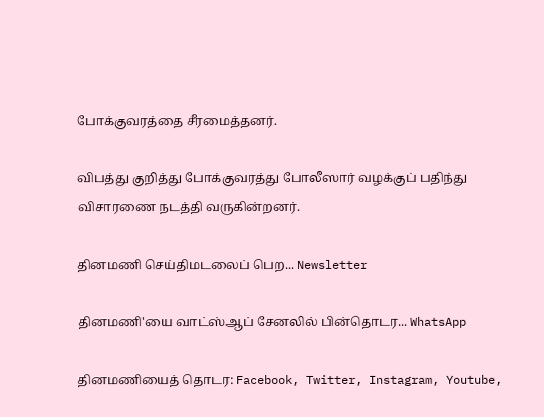போக்குவரத்தை சீரமைத்தனர்.

விபத்து குறித்து போக்குவரத்து போலீஸார் வழக்குப் பதிந்து விசாரணை நடத்தி வருகின்றனர்.

தினமணி செய்திமடலைப் பெற... Newsletter

தினமணி'யை வாட்ஸ்ஆப் சேனலில் பின்தொடர... WhatsApp

தினமணியைத் தொடர: Facebook, Twitter, Instagram, Youtube,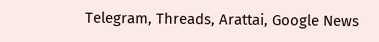Telegram, Threads, Arattai, Google News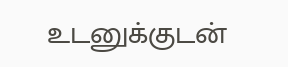உடனுக்குடன்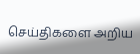செய்திகளை அறிய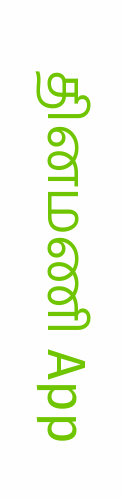தினமணி App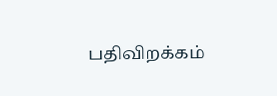பதிவிறக்கம்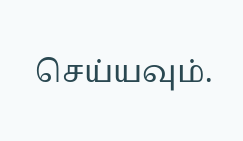செய்யவும்.